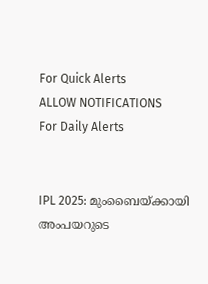For Quick Alerts
ALLOW NOTIFICATIONS
For Daily Alerts


IPL 2025: മുംബൈയ്ക്കായി അംപയറുടെ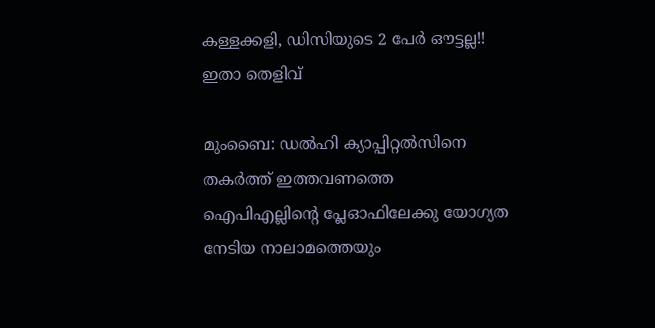കള്ളക്കളി, ഡിസിയുടെ 2 പേര്‍ ഔട്ടല്ല!! ഇതാ തെളിവ്

മുംബൈ: ഡല്‍ഹി ക്യാപ്പിറ്റല്‍സിനെ തകര്‍ത്ത് ഇത്തവണത്തെ ഐപിഎല്ലിന്റെ പ്ലേഓഫിലേക്കു യോഗ്യത നേടിയ നാലാമത്തെയും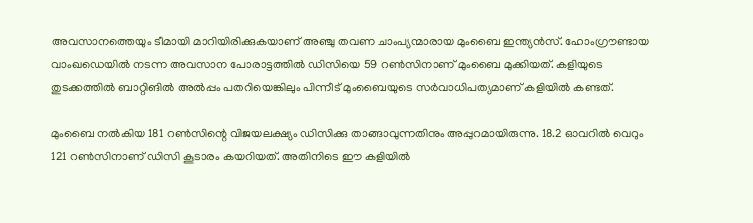അവസാനത്തെയും ടീമായി മാറിയിരിക്കുകയാണ് അഞ്ചു തവണ ചാംപ്യന്മാരായ മുംബൈ ഇന്ത്യന്‍സ്. ഹോംഗ്രൗണ്ടായ വാംഖഡെയില്‍ നടന്ന അവസാന പോരാട്ടത്തില്‍ ഡിസിയെ 59 റണ്‍സിനാണ് മുംബൈ മുക്കിയത്. കളിയുടെ തുടക്കത്തില്‍ ബാറ്റിങില്‍ അല്‍പ്പം പതറിയെങ്കിലും പിന്നീട് മുംബൈയുടെ സര്‍വാധിപത്യമാണ് കളിയില്‍ കണ്ടത്.

മുംബൈ നല്‍കിയ 181 റണ്‍സിന്റെ വിജയലക്ഷ്യം ഡിസിക്കു താങ്ങാവുന്നതിനും അപ്പുറമായിരുന്നു. 18.2 ഓവറില്‍ വെറും 121 റണ്‍സിനാണ് ഡിസി കൂടാരം കയറിയത്. അതിനിടെ ഈ കളിയില്‍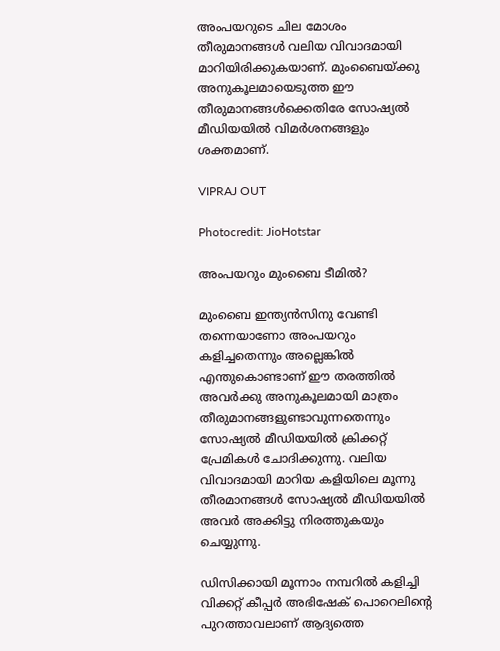അംപയറുടെ ചില മോശം തീരുമാനങ്ങള്‍ വലിയ വിവാദമായി മാറിയിരിക്കുകയാണ്. മുംബൈയ്ക്കു അനുകൂലമായെടുത്ത ഈ തീരുമാനങ്ങള്‍ക്കെതിരേ സോഷ്യല്‍ മീഡിയയില്‍ വിമര്‍ശനങ്ങളും ശക്തമാണ്.

VIPRAJ OUT

Photocredit: JioHotstar

അംപയറും മുംബൈ ടീമില്‍?

മുംബൈ ഇന്ത്യന്‍സിനു വേണ്ടി തന്നെയാണോ അംപയറും കളിച്ചതെന്നും അല്ലെങ്കില്‍ എന്തുകൊണ്ടാണ് ഈ തരത്തില്‍ അവര്‍ക്കു അനുകൂലമായി മാത്രം തീരുമാനങ്ങളുണ്ടാവുന്നതെന്നും സോഷ്യല്‍ മീഡിയയില്‍ ക്രിക്കറ്റ് പ്രേമികള്‍ ചോദിക്കുന്നു. വലിയ വിവാദമായി മാറിയ കളിയിലെ മൂന്നു തീരമാനങ്ങള്‍ സോഷ്യല്‍ മീഡിയയില്‍ അവര്‍ അക്കിട്ടു നിരത്തുകയും ചെയ്യുന്നു.

ഡിസിക്കായി മൂന്നാം നമ്പറില്‍ കളിച്ചി വിക്കറ്റ് കീപ്പര്‍ അഭിഷേക് പൊറെലിന്റെ പുറത്താവലാണ് ആദ്യത്തെ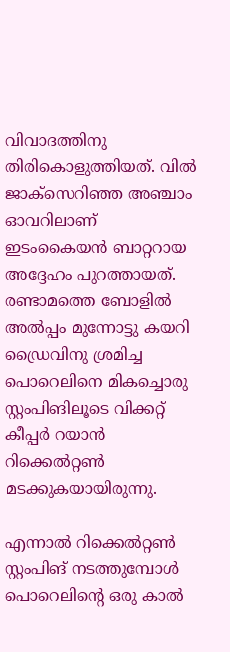വിവാദത്തിനു തിരികൊളുത്തിയത്. വില്‍ ജാക്‌സെറിഞ്ഞ അഞ്ചാം ഓവറിലാണ് ഇടംകൈയന്‍ ബാറ്ററായ അദ്ദേഹം പുറത്തായത്. രണ്ടാമത്തെ ബോളില്‍ അല്‍പ്പം മുന്നോട്ടു കയറി ഡ്രൈവിനു ശ്രമിച്ച പൊറെലിനെ മികച്ചൊരു സ്റ്റംപിങിലൂടെ വിക്കറ്റ് കീപ്പര്‍ റയാന്‍ റിക്കെല്‍റ്റണ്‍ മടക്കുകയായിരുന്നു.

എന്നാല്‍ റിക്കെല്‍റ്റണ്‍ സ്റ്റംപിങ് നടത്തുമ്പോള്‍ പൊറെലിന്റെ ഒരു കാല്‍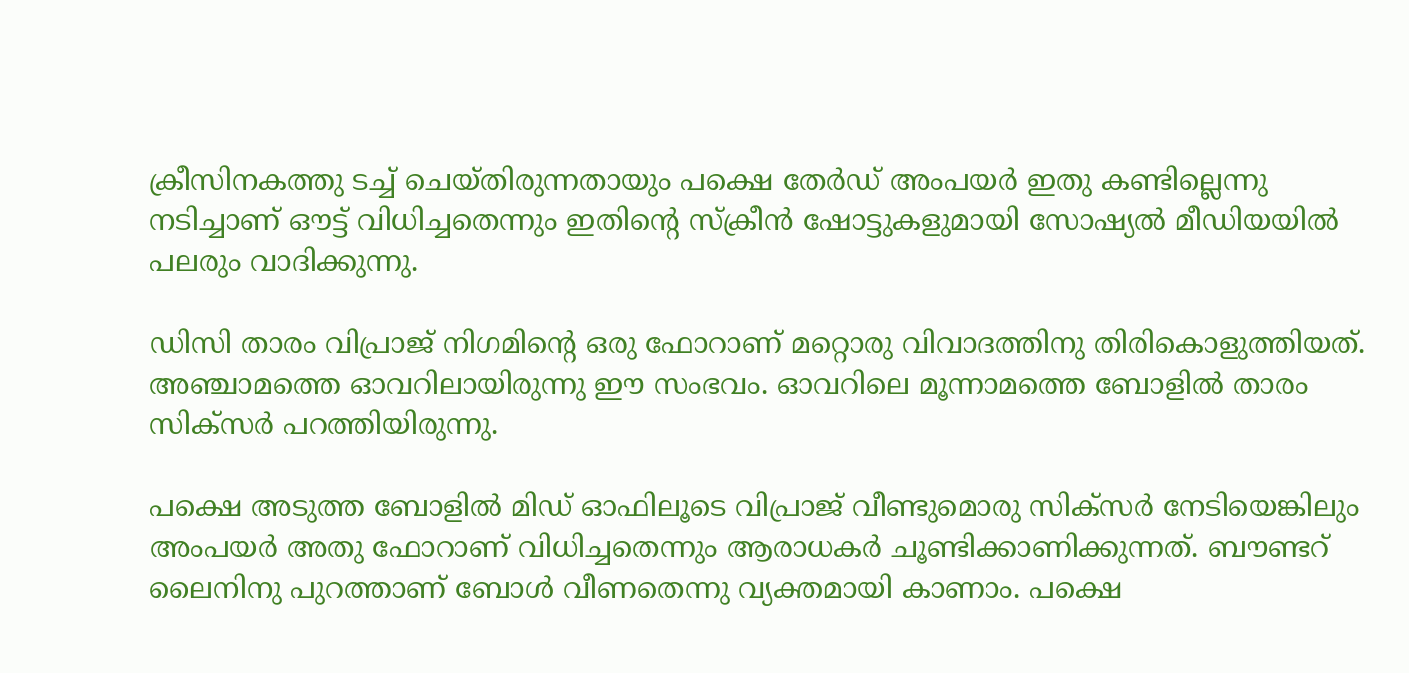ക്രീസിനകത്തു ടച്ച് ചെയ്തിരുന്നതായും പക്ഷെ തേര്‍ഡ് അംപയര്‍ ഇതു കണ്ടില്ലെന്നു നടിച്ചാണ് ഔട്ട് വിധിച്ചതെന്നും ഇതിന്റെ സ്‌ക്രീന്‍ ഷോട്ടുകളുമായി സോഷ്യല്‍ മീഡിയയില്‍ പലരും വാദിക്കുന്നു.

ഡിസി താരം വിപ്രാജ് നിഗമിന്റെ ഒരു ഫോറാണ് മറ്റൊരു വിവാദത്തിനു തിരികൊളുത്തിയത്. അഞ്ചാമത്തെ ഓവറിലായിരുന്നു ഈ സംഭവം. ഓവറിലെ മൂന്നാമത്തെ ബോളില്‍ താരം സിക്‌സര്‍ പറത്തിയിരുന്നു.

പക്ഷെ അടുത്ത ബോളില്‍ മിഡ് ഓഫിലൂടെ വിപ്രാജ് വീണ്ടുമൊരു സിക്‌സര്‍ നേടിയെങ്കിലും അംപയര്‍ അതു ഫോറാണ് വിധിച്ചതെന്നും ആരാധകര്‍ ചൂണ്ടിക്കാണിക്കുന്നത്. ബൗണ്ടറ് ലൈനിനു പുറത്താണ് ബോള്‍ വീണതെന്നു വ്യക്തമായി കാണാം. പക്ഷെ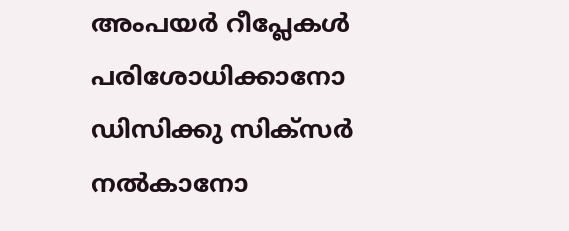അംപയര്‍ റീപ്ലേകള്‍ പരിശോധിക്കാനോ ഡിസിക്കു സിക്‌സര്‍ നല്‍കാനോ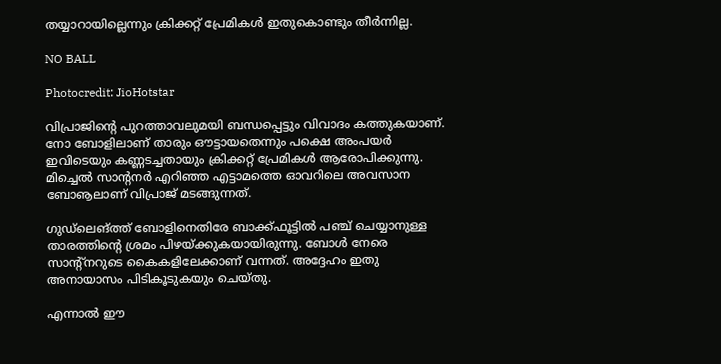തയ്യാറായില്ലെന്നും ക്രിക്കറ്റ് പ്രേമികള്‍ ഇതുകൊണ്ടും തീര്‍ന്നില്ല.

NO BALL

Photocredit: JioHotstar

വിപ്രാജിന്റെ പുറത്താവലുമയി ബന്ധപ്പെട്ടും വിവാദം കത്തുകയാണ്. നോ ബോളിലാണ് താരും ഔട്ടായതെന്നും പക്ഷെ അംപയര്‍ ഇവിടെയും കണ്ണടച്ചതായും ക്രിക്കറ്റ് പ്രേമികള്‍ ആരോപിക്കുന്നു. മിച്ചെല്‍ സാന്റനര്‍ എറിഞ്ഞ എട്ടാമത്തെ ഓവറിലെ അവസാന ബോൡലാണ് വിപ്രാജ് മടങ്ങുന്നത്.

ഗുഡ്‌ലെങ്ത്ത് ബോളിനെതിരേ ബാക്ക്ഫൂട്ടില്‍ പഞ്ച് ചെയ്യാനുള്ള താരത്തിന്റെ ശ്രമം പിഴയ്ക്കുകയായിരുന്നു. ബോള്‍ നേരെ സാന്റ്‌നറുടെ കൈകളിലേക്കാണ് വന്നത്. അദ്ദേഹം ഇതു അനായാസം പിടികൂടുകയും ചെയ്തു.

എന്നാല്‍ ഈ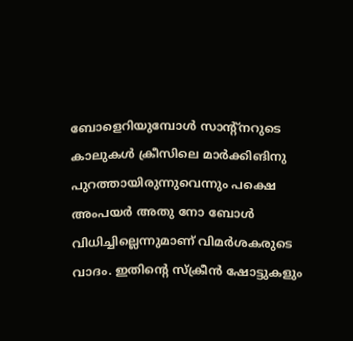ബോളെറിയുമ്പോള്‍ സാന്റ്‌നറുടെ കാലുകള്‍ ക്രീസിലെ മാര്‍ക്കിങിനു പുറത്തായിരുന്നുവെന്നും പക്ഷെ അംപയര്‍ അതു നോ ബോള്‍ വിധിച്ചില്ലെന്നുമാണ് വിമര്‍ശകരുടെ വാദം. ഇതിന്റെ സ്‌ക്രീന്‍ ഷോട്ടുകളും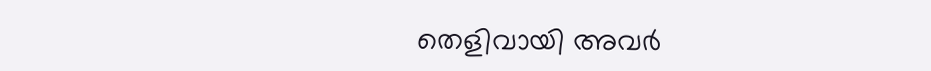തെളിവായി അവര്‍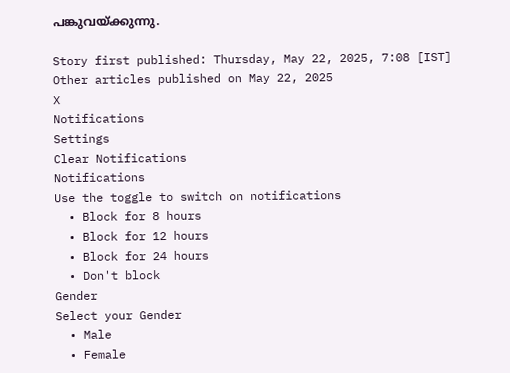പങ്കുവയ്ക്കുന്നു.

Story first published: Thursday, May 22, 2025, 7:08 [IST]
Other articles published on May 22, 2025
X
Notifications
Settings
Clear Notifications
Notifications
Use the toggle to switch on notifications
  • Block for 8 hours
  • Block for 12 hours
  • Block for 24 hours
  • Don't block
Gender
Select your Gender
  • Male
  • Female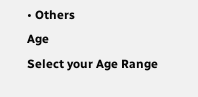• Others
Age
Select your Age Range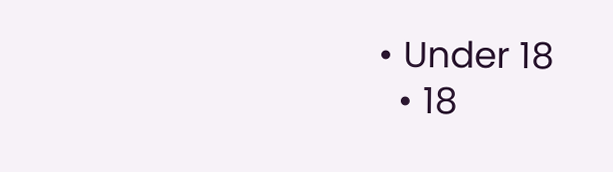• Under 18
  • 18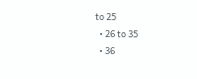to 25
  • 26 to 35
  • 36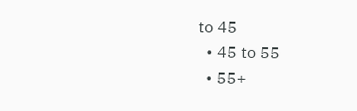to 45
  • 45 to 55
  • 55+